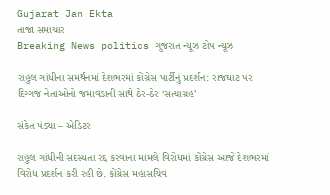Gujarat Jan Ekta
તાજા સમાચાર
Breaking News politics ગુજરાત ન્યૂઝ ટોપ ન્યૂઝ

રાહુલ ગાંધીના સમર્થનમાં દેશભરમાં કોંગ્રેસ પાર્ટીનું પ્રદર્શન: રાજઘાટ પર દિગ્ગજ નેતાઓનો જમાવડાની સાથે ઠેર-ઠેર ‘સત્યાગ્રહ’

સંકેત પંડ્યા – એડિટર

રાહુલ ગાંધીની સદસ્યતા રદ્દ કરવાના મામલે વિરોધમાં કોંગ્રેસ આજે દેશભરમાં વિરોધ પ્રદર્શન કરી રહી છે. કોંગ્રેસ મહાસચિવ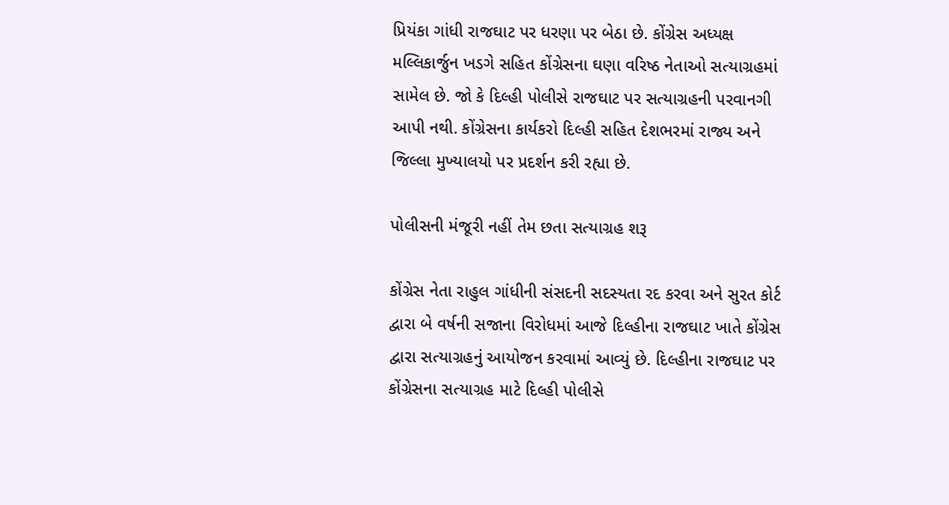પ્રિયંકા ગાંધી રાજઘાટ પર ધરણા પર બેઠા છે. કોંગ્રેસ અધ્યક્ષ મલ્લિકાર્જુન ખડગે સહિત કોંગ્રેસના ઘણા વરિષ્ઠ નેતાઓ સત્યાગ્રહમાં સામેલ છે. જો કે દિલ્હી પોલીસે રાજઘાટ પર સત્યાગ્રહની પરવાનગી આપી નથી. કોંગ્રેસના કાર્યકરો દિલ્હી સહિત દેશભરમાં રાજ્ય અને જિલ્લા મુખ્યાલયો પર પ્રદર્શન કરી રહ્યા છે.

પોલીસની મંજૂરી નહીં તેમ છતા સત્યાગ્રહ શરૂ

કોંગ્રેસ નેતા રાહુલ ગાંધીની સંસદની સદસ્યતા રદ કરવા અને સુરત કોર્ટ દ્વારા બે વર્ષની સજાના વિરોધમાં આજે દિલ્હીના રાજઘાટ ખાતે કોંગ્રેસ દ્વારા સત્યાગ્રહનું આયોજન કરવામાં આવ્યું છે. દિલ્હીના રાજઘાટ પર કોંગ્રેસના સત્યાગ્રહ માટે દિલ્હી પોલીસે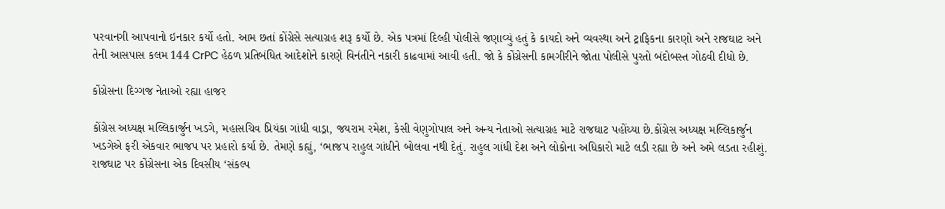પરવાનગી આપવાનો ઇનકાર કર્યો હતો. આમ છતાં કોંગ્રેસે સત્યાગ્રહ શરૂ કર્યો છે. એક પત્રમાં દિલ્હી પોલીસે જણાવ્યું હતું કે કાયદો અને વ્યવસ્થા અને ટ્રાફિકના કારણો અને રાજઘાટ અને તેની આસપાસ કલમ 144 CrPC હેઠળ પ્રતિબંધિત આદેશોને કારણે વિનંતીને નકારી કાઢવામાં આવી હતી. જો કે કોંગ્રેસની કામગીરીને જોતા પોલીસે પુરતો બંદોબસ્ત ગોઠવી દીધો છે.

કોંગ્રેસના દિગ્ગજ નેતાઓ રહ્યા હાજર

કોંગ્રેસ અધ્યક્ષ મલ્લિકાર્જુન ખડગે, મહાસચિવ પ્રિયંકા ગાંધી વાડ્રા, જયરામ રમેશ, કેસી વેણુગોપાલ અને અન્ય નેતાઓ સત્યાગ્રહ માટે રાજઘાટ પહોંચ્યા છે.કોંગ્રેસ અધ્યક્ષ મલ્લિકાર્જુન ખડગેએ ફરી એકવાર ભાજપ પર પ્રહારો કર્યા છે. તેમણે કહ્યું, ‘ભાજપ રાહુલ ગાંધીને બોલવા નથી દેતું. રાહુલ ગાંધી દેશ અને લોકોના અધિકારો માટે લડી રહ્યા છે અને અમે લડતા રહીશું. રાજઘાટ પર કોંગ્રેસના એક દિવસીય ‘સંકલ્પ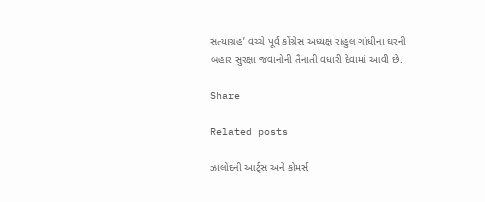સત્યાગ્રહ’ વચ્ચે પૂર્વ કોંગ્રેસ અધ્યક્ષ રાહુલ ગાંધીના ઘરની બહાર સુરક્ષા જવાનોની તૈનાતી વધારી દેવામાં આવી છે.

Share

Related posts

ઝાલોદની આર્ટ્સ અને કોમર્સ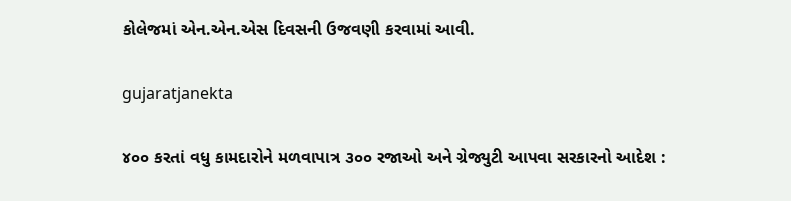કોલેજમાં એન.એન.એસ દિવસની ઉજવણી કરવામાં આવી.

gujaratjanekta

૪૦૦ કરતાં વધુ કામદારોને મળવાપાત્ર ૩૦૦ રજાઓ અને ગ્રેજ્યુટી આપવા સરકારનો આદેશ :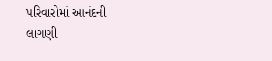પરિવારોમાં આનંદની લાગણી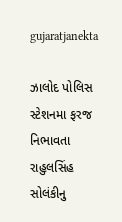gujaratjanekta

ઝાલોદ પોલિસ સ્ટેશનમા ફરજ નિભાવતા રાહુલસિંહ સોલંકીનુ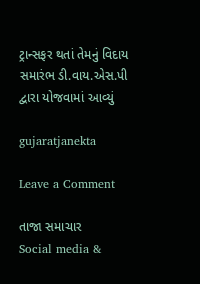ટ્રાન્સફર થતાં તેમનું વિદાય સમારંભ ડી.વાય.એસ.પી દ્વારા યોજવામાં આવ્યું

gujaratjanekta

Leave a Comment

તાજા સમાચાર
Social media &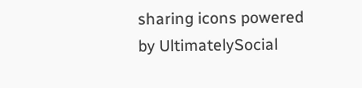sharing icons powered by UltimatelySocial